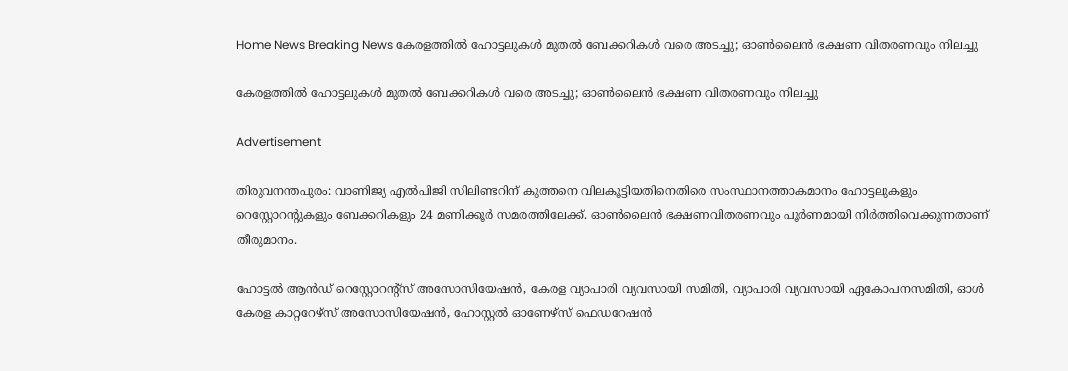Home News Breaking News കേരളത്തിൽ ഹോട്ടലുകൾ മുതൽ ബേക്കറികൾ വരെ അടച്ചു; ഓൺലൈൻ ഭക്ഷണ വിതരണവും നിലച്ചു

കേരളത്തിൽ ഹോട്ടലുകൾ മുതൽ ബേക്കറികൾ വരെ അടച്ചു; ഓൺലൈൻ ഭക്ഷണ വിതരണവും നിലച്ചു

Advertisement

തിരുവനന്തപുരം: വാണിജ്യ എല്‍പിജി സിലിണ്ടറിന് കുത്തനെ വിലകൂട്ടിയതിനെതിരെ സംസ്ഥാനത്താകമാനം ഹോട്ടലുകളും റെസ്റ്റോറന്റുകളും ബേക്കറികളും 24 മണിക്കൂര്‍ സമരത്തിലേക്ക്. ഓണ്‍ലൈന്‍ ഭക്ഷണവിതരണവും പൂര്‍ണമായി നിര്‍ത്തിവെക്കുന്നതാണ് തീരുമാനം.

ഹോട്ടല്‍ ആന്‍ഡ് റെസ്റ്റോറന്റ്സ് അസോസിയേഷന്‍, കേരള വ്യാപാരി വ്യവസായി സമിതി, വ്യാപാരി വ്യവസായി ഏകോപനസമിതി, ഓള്‍ കേരള കാറ്ററേഴ്‌സ് അസോസിയേഷന്‍, ഹോസ്റ്റല്‍ ഓണേഴ്‌സ് ഫെഡറേഷന്‍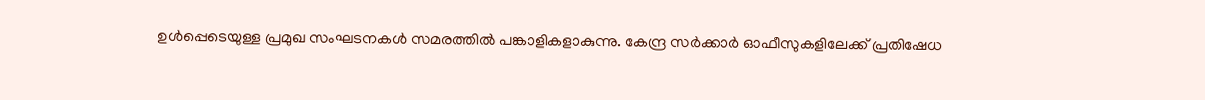ഉള്‍പ്പെടെയുള്ള പ്രമുഖ സംഘടനകള്‍ സമരത്തില്‍ പങ്കാളികളാകുന്നു. കേന്ദ്ര സര്‍ക്കാര്‍ ഓഫീസുകളിലേക്ക് പ്രതിഷേധ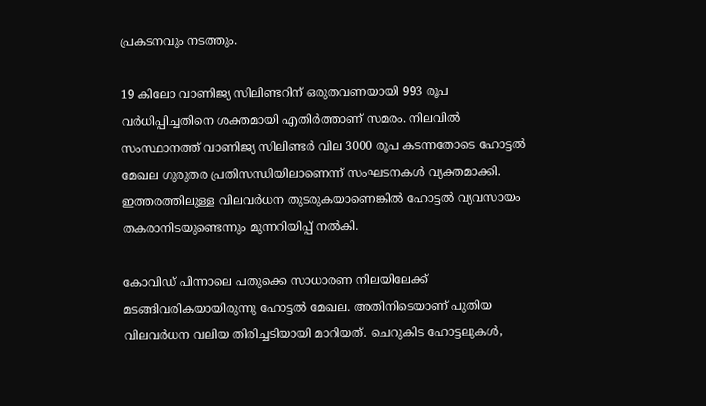പ്രകടനവും നടത്തും.

19 കിലോ വാണിജ്യ സിലിണ്ടറിന് ഒരുതവണയായി 993 രൂപ വര്‍ധിപ്പിച്ചതിനെ ശക്തമായി എതിര്‍ത്താണ് സമരം. നിലവില്‍ സംസ്ഥാനത്ത് വാണിജ്യ സിലിണ്ടര്‍ വില 3000 രൂപ കടന്നതോടെ ഹോട്ടല്‍ മേഖല ഗുരുതര പ്രതിസന്ധിയിലാണെന്ന് സംഘടനകള്‍ വ്യക്തമാക്കി. ഇത്തരത്തിലുള്ള വിലവര്‍ധന തുടരുകയാണെങ്കില്‍ ഹോട്ടല്‍ വ്യവസായം തകരാനിടയുണ്ടെന്നും മുന്നറിയിപ്പ് നല്‍കി.

കോവിഡ് പിന്നാലെ പതുക്കെ സാധാരണ നിലയിലേക്ക് മടങ്ങിവരികയായിരുന്നു ഹോട്ടല്‍ മേഖല. അതിനിടെയാണ് പുതിയ വിലവര്‍ധന വലിയ തിരിച്ചടിയായി മാറിയത്. ചെറുകിട ഹോട്ടലുകള്‍,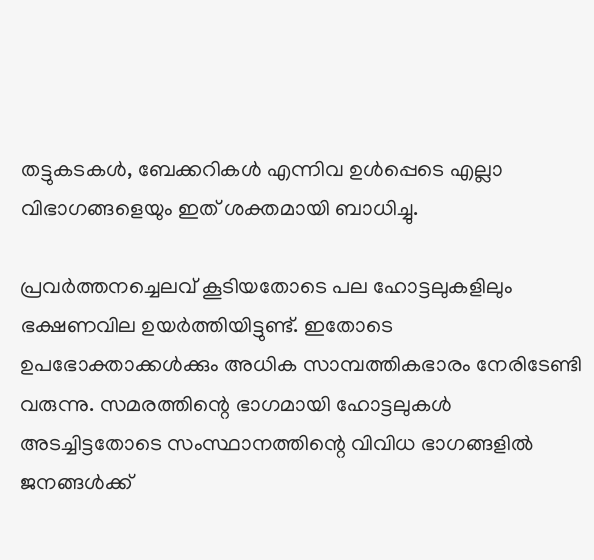തട്ടുകടകള്‍, ബേക്കറികള്‍ എന്നിവ ഉള്‍പ്പെടെ എല്ലാ വിഭാഗങ്ങളെയും ഇത് ശക്തമായി ബാധിച്ചു.

പ്രവര്‍ത്തനച്ചെലവ് കൂടിയതോടെ പല ഹോട്ടലുകളിലും ഭക്ഷണവില ഉയര്‍ത്തിയിട്ടുണ്ട്. ഇതോടെ ഉപഭോക്താക്കള്‍ക്കും അധിക സാമ്പത്തികഭാരം നേരിടേണ്ടി വരുന്നു. സമരത്തിന്റെ ഭാഗമായി ഹോട്ടലുകള്‍ അടച്ചിട്ടതോടെ സംസ്ഥാനത്തിന്റെ വിവിധ ഭാഗങ്ങളില്‍ ജനങ്ങള്‍ക്ക്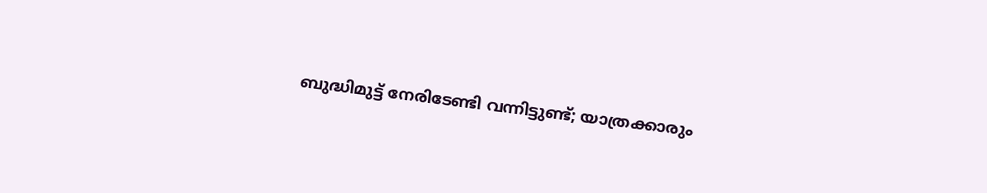ബുദ്ധിമുട്ട് നേരിടേണ്ടി വന്നിട്ടുണ്ട്; യാത്രക്കാരും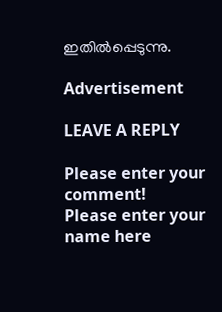ഇതില്‍പ്പെടുന്നു.

Advertisement

LEAVE A REPLY

Please enter your comment!
Please enter your name here